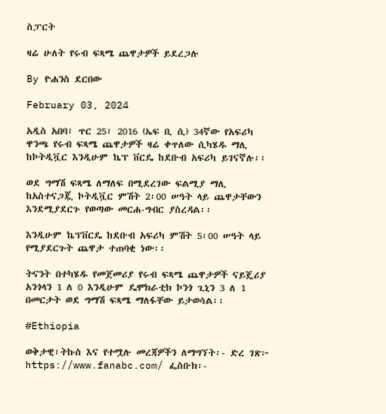ስፓርት

ዛሬ ሁለት የሩብ ፍጻሜ ጨዋታዎች ይደረጋሉ

By ዮሐንስ ደርበው

February 03, 2024

አዲስ አበባ፣ ጥር 25፣ 2016 (ኤፍ ቢ ሲ) 34ኛው የአፍሪካ ዋንጫ የሩብ ፍጻሜ ጨዋታዎች ዛሬ ቀጥለው ሲካሄዱ ማሊ ከኮትዲቯር እንዲሁም ኬፕ ቨርዴ ከደቡብ አፍሪካ ይገናኛሉ፡፡

ወደ ግማሽ ፍጻሜ ለማለፍ በሚደረገው ፍልሚያ ማሊ ከአስተናጋጇ ኮትዲቯር ምሽት 2፡00 ሠዓት ላይ ጨዋታቸውን እንደሚያደርጉ የወጣው መርሐ-ግብር ያስረዳል፡፡

እንዲሁም ኬፕቨርዴ ከደቡብ አፍሪካ ምሽት 5፡00 ሠዓት ላይ የሚያደርጉት ጨዋታ ተጠባቂ ነው፡፡

ትናንት በተካሄዱ የመጀመሪያ የሩብ ፍጻሜ ጨዋታዎች ናይጄሪያ አንጎላን 1 ለ 0 እንዲሁም ዴሞክራቲክ ኮንጎ ጊኒን 3 ለ 1 በመርታት ወደ ግማሽ ፍጻሜ ማለፋቸው ይታወሳል፡፡

#Ethiopia

ወቅታዊ፣ትኩስ እና የተሟሉ መረጃዎችን ለማግኘት፡- ድረ ገጽ፦ https://www.fanabc.com/ ፌስቡክ፡-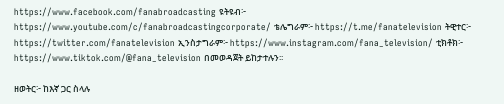https://www.facebook.com/fanabroadcasting ዩትዩብ፦ https://www.youtube.com/c/fanabroadcastingcorporate/ ቴሌግራም፦ https://t.me/fanatelevision ትዊተር፦ https://twitter.com/fanatelevision ኢንስታግራም፦ https://www.instagram.com/fana_television/ ቲክቶክ፦ https://www.tiktok.com/@fana_television በመወዳጀት ይከታተሉን፡፡

ዘወትር፦ ከእኛ ጋር ስላሉ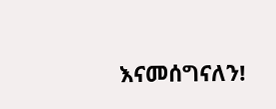እናመሰግናለን!